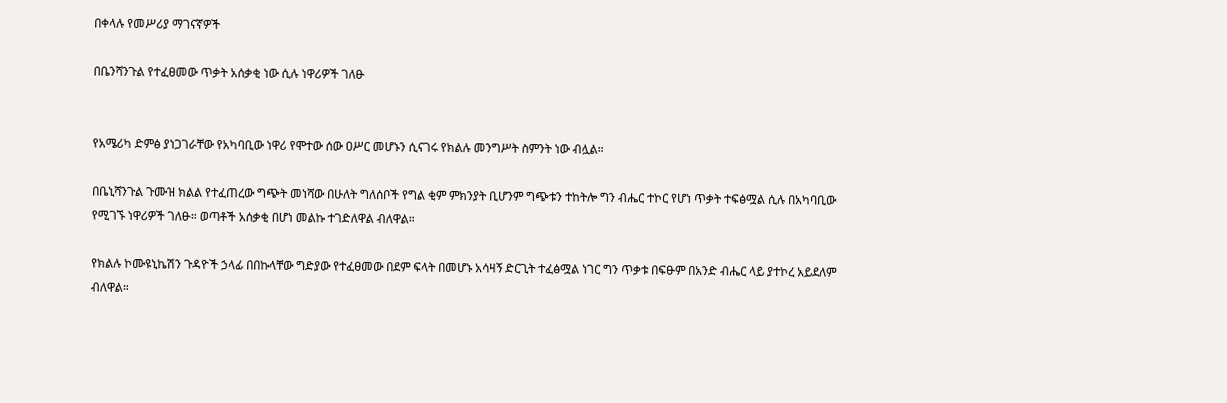በቀላሉ የመሥሪያ ማገናኛዎች

በቤንሻንጉል የተፈፀመው ጥቃት አሰቃቂ ነው ሲሉ ነዋሪዎች ገለፁ


የአሜሪካ ድምፅ ያነጋገራቸው የአካባቢው ነዋሪ የሞተው ሰው ዐሥር መሆኑን ሲናገሩ የክልሉ መንግሥት ስምንት ነው ብሏል።

በቤኒሻንጉል ጉሙዝ ክልል የተፈጠረው ግጭት መነሻው በሁለት ግለሰቦች የግል ቂም ምክንያት ቢሆንም ግጭቱን ተከትሎ ግን ብሔር ተኮር የሆነ ጥቃት ተፍፅሟል ሲሉ በአካባቢው የሚገኙ ነዋሪዎች ገለፁ። ወጣቶች አሰቃቂ በሆነ መልኩ ተገድለዋል ብለዋል።

የክልሉ ኮሙዩኒኬሽን ጉዳዮች ኃላፊ በበኩላቸው ግድያው የተፈፀመው በደም ፍላት በመሆኑ አሳዛኝ ድርጊት ተፈፅሟል ነገር ግን ጥቃቱ በፍፁም በአንድ ብሔር ላይ ያተኮረ አይደለም ብለዋል።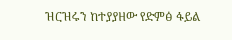ዝርዝሩን ከተያያዘው የድምፅ ፋይል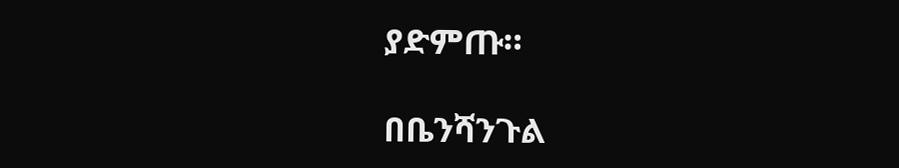ያድምጡ።

በቤንሻንጉል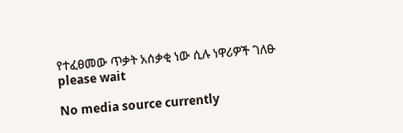የተፈፀመው ጥቃት አሰቃቂ ነው ሲሉ ነዋሪዎች ገለፁ
please wait

No media source currently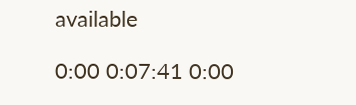available

0:00 0:07:41 0:00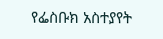የፌስቡክ አስተያየት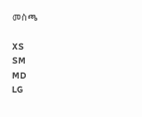መስጫ

XS
SM
MD
LG